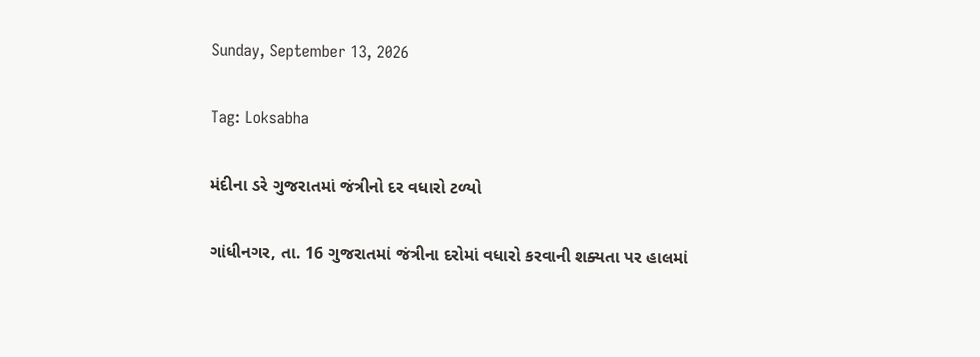Sunday, September 13, 2026

Tag: Loksabha

મંદીના ડરે ગુજરાતમાં જંત્રીનો દર વધારો ટળ્યો

ગાંધીનગર, તા. 16 ગુજરાતમાં જંત્રીના દરોમાં વધારો કરવાની શક્યતા પર હાલમાં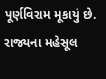પૂર્ણવિરામ મૂકાયું છે. રાજ્યના મહેસૂલ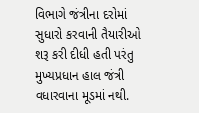વિભાગે જંત્રીના દરોમાં સુધારો કરવાની તૈયારીઓ શરૂ કરી દીધી હતી પરંતુ મુખ્યપ્રધાન હાલ જંત્રી વધારવાના મૂડમાં નથી.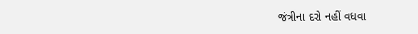જંત્રીના દરો નહીં વધવા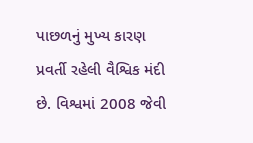પાછળનું મુખ્ય કારણ પ્રવર્તી રહેલી વૈશ્વિક મંદી છે. વિશ્વમાં 2008 જેવી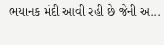ભયાનક મંદી આવી રહી છે જેની અ...